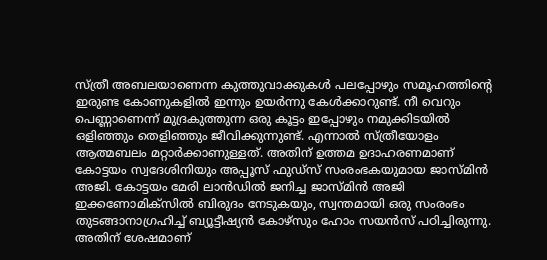സ്ത്രീ അബലയാണെന്ന കുത്തുവാക്കുകൾ പലപ്പോഴും സമൂഹത്തിന്റെ ഇരുണ്ട കോണുകളിൽ ഇന്നും ഉയർന്നു കേൾക്കാറുണ്ട്. നീ വെറും പെണ്ണാണെന്ന് മുദ്രകുത്തുന്ന ഒരു കൂട്ടം ഇപ്പോഴും നമുക്കിടയിൽ ഒളിഞ്ഞും തെളിഞ്ഞും ജീവിക്കുന്നുണ്ട്. എന്നാൽ സ്ത്രീയോളം ആത്മബലം മറ്റാർക്കാണുള്ളത്. അതിന് ഉത്തമ ഉദാഹരണമാണ് കോട്ടയം സ്വദേശിനിയും അപ്പൂസ് ഫുഡ്സ് സംരംഭകയുമായ ജാസ്മിൻ അജി. കോട്ടയം മേരി ലാൻഡിൽ ജനിച്ച ജാസ്മിൻ അജി ഇക്കണോമിക്സിൽ ബിരുദം നേടുകയും, സ്വന്തമായി ഒരു സംരംഭം തുടങ്ങാനാഗ്രഹിച്ച് ബ്യൂട്ടീഷ്യൻ കോഴ്സും ഹോം സയൻസ് പഠിച്ചിരുന്നു. അതിന് ശേഷമാണ്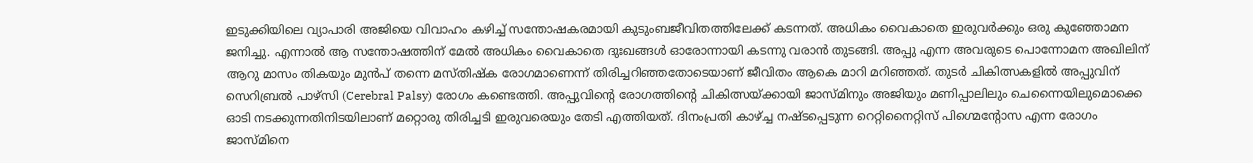ഇടുക്കിയിലെ വ്യാപാരി അജിയെ വിവാഹം കഴിച്ച് സന്തോഷകരമായി കുടുംബജീവിതത്തിലേക്ക് കടന്നത്. അധികം വൈകാതെ ഇരുവർക്കും ഒരു കുഞ്ഞോമന ജനിച്ചു. എന്നാൽ ആ സന്തോഷത്തിന് മേൽ അധികം വൈകാതെ ദുഃഖങ്ങൾ ഓരോന്നായി കടന്നു വരാൻ തുടങ്ങി. അപ്പു എന്ന അവരുടെ പൊന്നോമന അഖിലിന് ആറു മാസം തികയും മുൻപ് തന്നെ മസ്തിഷ്ക രോഗമാണെന്ന് തിരിച്ചറിഞ്ഞതോടെയാണ് ജീവിതം ആകെ മാറി മറിഞ്ഞത്. തുടർ ചികിത്സകളിൽ അപ്പുവിന് സെറിബ്രൽ പാഴ്സി (Cerebral Palsy) രോഗം കണ്ടെത്തി. അപ്പുവിന്റെ രോഗത്തിന്റെ ചികിത്സയ്ക്കായി ജാസ്മിനും അജിയും മണിപ്പാലിലും ചെന്നൈയിലുമൊക്കെ ഓടി നടക്കുന്നതിനിടയിലാണ് മറ്റൊരു തിരിച്ചടി ഇരുവരെയും തേടി എത്തിയത്. ദിനംപ്രതി കാഴ്ച്ച നഷ്ടപ്പെടുന്ന റെറ്റിനൈറ്റിസ് പിഗ്മെന്റോസ എന്ന രോഗം ജാസ്മിനെ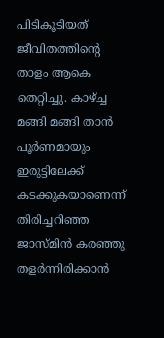പിടികൂടിയത് ജീവിതത്തിന്റെ താളം ആകെ തെറ്റിച്ചു. കാഴ്ച്ച മങ്ങി മങ്ങി താൻ പൂർണമായും ഇരുട്ടിലേക്ക് കടക്കുകയാണെന്ന് തിരിച്ചറിഞ്ഞ ജാസ്മിൻ കരഞ്ഞു തളർന്നിരിക്കാൻ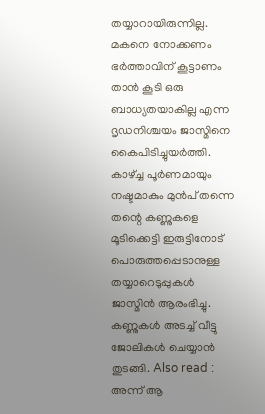തയ്യാറായിരുന്നില്ല. മകനെ നോക്കണം ഭർത്താവിന് കൂട്ടാണം താൻ കൂടി ഒരു ബാധ്യതയാകില്ല എന്ന ദൃഡനിശ്ചയം ജാസ്മിനെ കൈപിടിച്ചുയർത്തി. കാഴ്ച്ച പൂർണമായും നഷ്ടമാകും മുൻപ് തന്നെ തന്റെ കണ്ണുകളെ മൂടിക്കെട്ടി ഇരുട്ടിനോട് പൊരുത്തപ്പെടാനുള്ള തയ്യാറെടുപ്പുകൾ ജാസ്മിൻ ആരംഭിച്ചു. കണ്ണുകൾ അടച്ച് വീട്ടു ജോലികൾ ചെയ്യാൻ തുടങ്ങി. Also read : അന്ന് ആ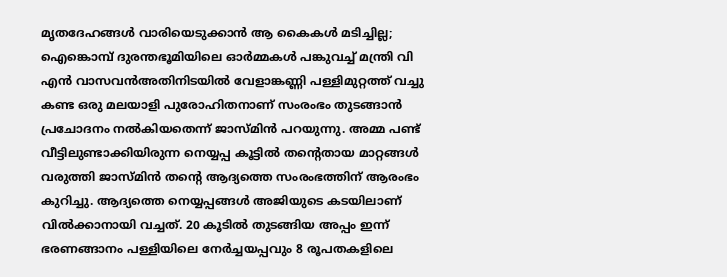മൃതദേഹങ്ങൾ വാരിയെടുക്കാൻ ആ കൈകൾ മടിച്ചില്ല; ഐങ്കൊമ്പ് ദുരന്തഭൂമിയിലെ ഓർമ്മകൾ പങ്കുവച്ച് മന്ത്രി വി എൻ വാസവൻഅതിനിടയിൽ വേളാങ്കണ്ണി പള്ളിമുറ്റത്ത് വച്ചു കണ്ട ഒരു മലയാളി പുരോഹിതനാണ് സംരംഭം തുടങ്ങാൻ പ്രചോദനം നൽകിയതെന്ന് ജാസ്മിൻ പറയുന്നു. അമ്മ പണ്ട് വീട്ടിലുണ്ടാക്കിയിരുന്ന നെയ്യപ്പ കൂട്ടിൽ തന്റെതായ മാറ്റങ്ങൾ വരുത്തി ജാസ്മിൻ തന്റെ ആദ്യത്തെ സംരംഭത്തിന് ആരംഭം കുറിച്ചു. ആദ്യത്തെ നെയ്യപ്പങ്ങൾ അജിയുടെ കടയിലാണ് വിൽക്കാനായി വച്ചത്. 20 കൂടിൽ തുടങ്ങിയ അപ്പം ഇന്ന് ഭരണങ്ങാനം പള്ളിയിലെ നേർച്ചയപ്പവും 8 രൂപതകളിലെ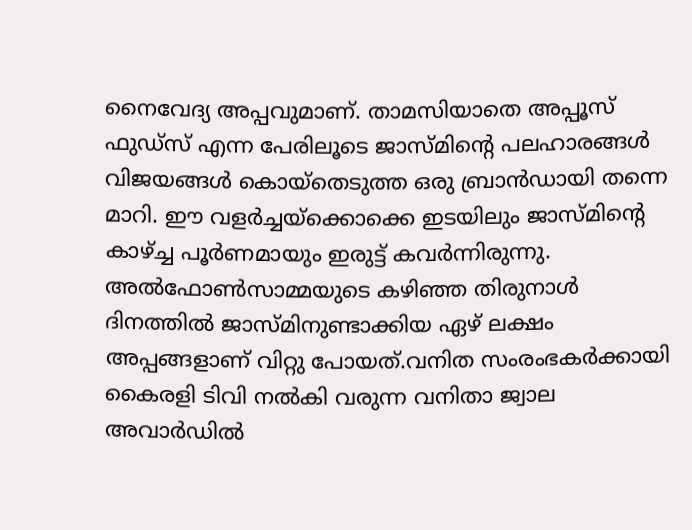നൈവേദ്യ അപ്പവുമാണ്. താമസിയാതെ അപ്പൂസ് ഫുഡ്സ് എന്ന പേരിലൂടെ ജാസ്മിന്റെ പലഹാരങ്ങൾ വിജയങ്ങൾ കൊയ്തെടുത്ത ഒരു ബ്രാൻഡായി തന്നെ മാറി. ഈ വളർച്ചയ്ക്കൊക്കെ ഇടയിലും ജാസ്മിന്റെ കാഴ്ച്ച പൂർണമായും ഇരുട്ട് കവർന്നിരുന്നു. അൽഫോൺസാമ്മയുടെ കഴിഞ്ഞ തിരുനാൾ ദിനത്തിൽ ജാസ്മിനുണ്ടാക്കിയ ഏഴ് ലക്ഷം അപ്പങ്ങളാണ് വിറ്റു പോയത്.വനിത സംരംഭകർക്കായി കൈരളി ടിവി നൽകി വരുന്ന വനിതാ ജ്വാല അവാർഡിൽ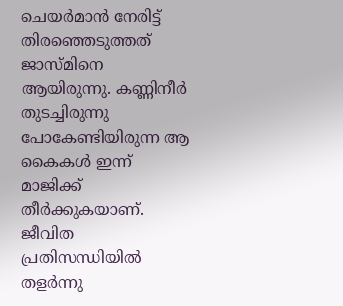ചെയർമാൻ നേരിട്ട് തിരഞ്ഞെടുത്തത് ജാസ്മിനെ ആയിരുന്നു. കണ്ണിനീർ തുടച്ചിരുന്നു പോകേണ്ടിയിരുന്ന ആ കൈകൾ ഇന്ന് മാജിക്ക് തീർക്കുകയാണ്. ജീവിത പ്രതിസന്ധിയിൽ തളർന്നു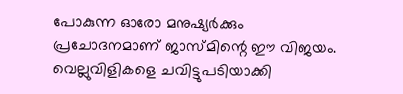പോകുന്ന ഓരോ മനുഷ്യർക്കും പ്രചോദനമാണ് ജാസ്മിന്റെ ഈ വിജയം. വെല്ലുവിളികളെ ചവിട്ടുപടിയാക്കി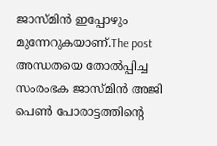ജാസ്മിൻ ഇപ്പോഴും മുന്നേറുകയാണ്.The post അന്ധതയെ തോൽപ്പിച്ച സംരംഭക ജാസ്മിൻ അജി പെൺ പോരാട്ടത്തിന്റെ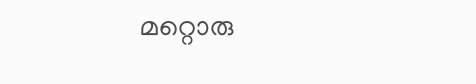മറ്റൊരു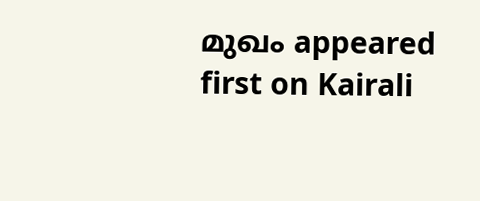മുഖം appeared first on Kairali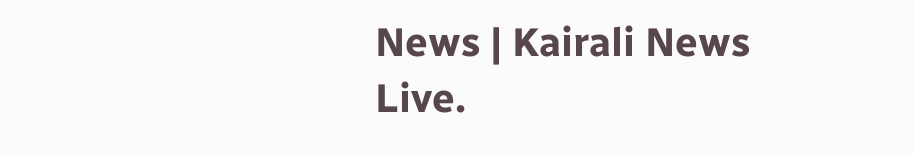News | Kairali News Live.